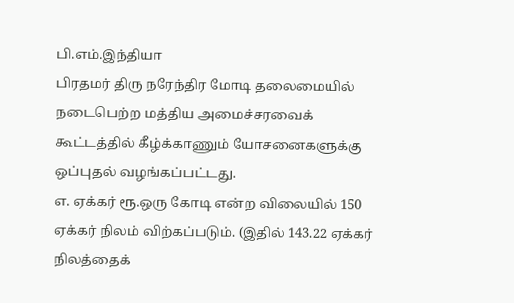பி.எம்.இந்தியா
பிரதமர் திரு நரேந்திர மோடி தலைமையில் நடைபெற்ற மத்திய அமைச்சரவைக் கூட்டத்தில் கீழ்க்காணும் யோசனைகளுக்கு ஒப்புதல் வழங்கப்பட்டது.
எ. ஏக்கர் ரூ.ஒரு கோடி என்ற விலையில் 150 ஏக்கர் நிலம் விற்கப்படும். (இதில் 143.22 ஏக்கர் நிலத்தைக்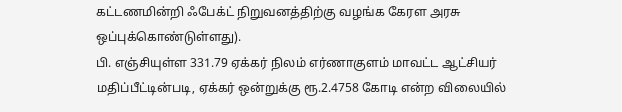கட்டணமின்றி ஃபேக்ட் நிறுவனத்திற்கு வழங்க கேரள அரசு ஒப்புக்கொண்டுள்ளது).
பி. எஞ்சியுள்ள 331.79 ஏக்கர் நிலம் எர்ணாகுளம் மாவட்ட ஆட்சியர் மதிப்பீட்டின்படி, ஏக்கர் ஒன்றுக்கு ரூ.2.4758 கோடி என்ற விலையில்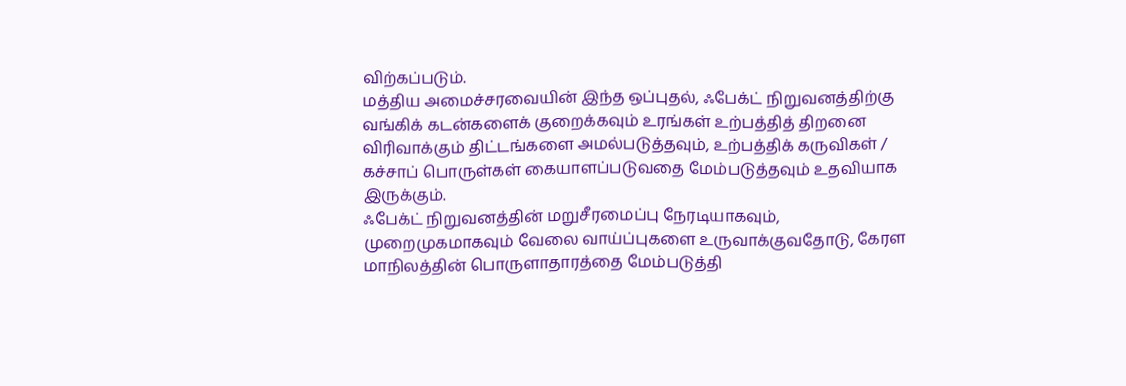விற்கப்படும்.
மத்திய அமைச்சரவையின் இந்த ஒப்புதல், ஃபேக்ட் நிறுவனத்திற்கு வங்கிக் கடன்களைக் குறைக்கவும் உரங்கள் உற்பத்தித் திறனை விரிவாக்கும் திட்டங்களை அமல்படுத்தவும், உற்பத்திக் கருவிகள் / கச்சாப் பொருள்கள் கையாளப்படுவதை மேம்படுத்தவும் உதவியாக இருக்கும்.
ஃபேக்ட் நிறுவனத்தின் மறுசீரமைப்பு நேரடியாகவும், முறைமுகமாகவும் வேலை வாய்ப்புகளை உருவாக்குவதோடு, கேரள மாநிலத்தின் பொருளாதாரத்தை மேம்படுத்தி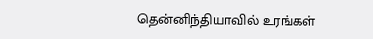தென்னிந்தியாவில் உரங்கள்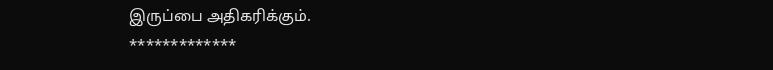இருப்பை அதிகரிக்கும்.
*************